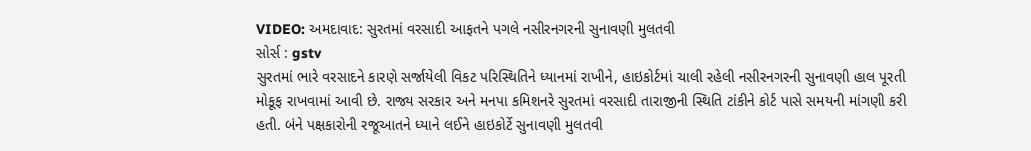VIDEO: અમદાવાદ: સુરતમાં વરસાદી આફતને પગલે નસીરનગરની સુનાવણી મુલતવી
સોર્સ : gstv
સુરતમાં ભારે વરસાદને કારણે સર્જાયેલી વિકટ પરિસ્થિતિને ધ્યાનમાં રાખીને, હાઇકોર્ટમાં ચાલી રહેલી નસીરનગરની સુનાવણી હાલ પૂરતી મોકૂફ રાખવામાં આવી છે. રાજ્ય સરકાર અને મનપા કમિશનરે સુરતમાં વરસાદી તારાજીની સ્થિતિ ટાંકીને કોર્ટ પાસે સમયની માંગણી કરી હતી. બંને પક્ષકારોની રજૂઆતને ધ્યાને લઈને હાઇકોર્ટે સુનાવણી મુલતવી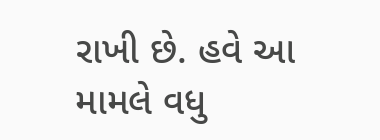રાખી છે. હવે આ મામલે વધુ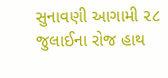સુનાવણી આગામી ૨૮ જુલાઈના રોજ હાથ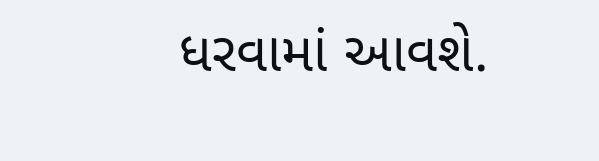ધરવામાં આવશે.